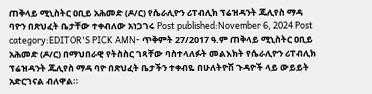ጠቅላይ ሚኒስትር ዐቢይ አሕመድ (ዶ/ር) የሴራሊዮን ሪፐብሊክ ፕሬዝዳንት ጁሊየስ ማዳ ባዮን በጽህፈት ቤታቸው ተቀብለው አነጋገሩ Post published:November 6, 2024 Post category:EDITOR'S PICK AMN- ጥቅምት 27/2017 ዓ.ም ጠቅላይ ሚኒስትር ዐቢይ አሕመድ (ዶ/ር) በማህበራዊ የትስስር ገጻቸው ባስተላለፉት መልእክት የሴራሊዮን ሪፐብሊክ ፕሬዝዳንት ጁሊየስ ማዳ ባዮ በጽህፈት ቤታችን ተቀብዬ በሁለትዮሽ ጉዳዮች ላይ ውይይት አድርገናል ብለዋል።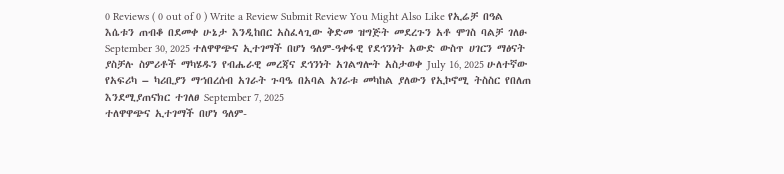0 Reviews ( 0 out of 0 ) Write a Review Submit Review You Might Also Like የኢሬቻ በዓል እሴቱን ጠብቆ በደመቀ ሁኔታ እንዲከበር አስፈላጊው ቅድመ ዝግጅት መደረጉን አቶ ሞገስ ባልቻ ገለፁ September 30, 2025 ተለዋዋጭና ኢተገማች በሆነ ዓለም-ዓቀፋዊ የደኅንነት አውድ ውስጥ ሀገርን ማፅናት ያስቻሉ ስምሪቶች ማካሄዱን የብሔራዊ መረጃና ደኅንነት አገልግሎት አስታወቀ July 16, 2025 ሁለተኛው የአፍሪካ – ካሪቢያን ማኀበረሰብ አገራት ጉባዔ በአባል አገራቱ መካከል ያለውን የኢኮኖሚ ትስስር የበለጠ እንደሚያጠናክር ተገለፀ September 7, 2025
ተለዋዋጭና ኢተገማች በሆነ ዓለም-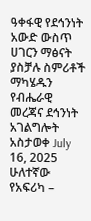ዓቀፋዊ የደኅንነት አውድ ውስጥ ሀገርን ማፅናት ያስቻሉ ስምሪቶች ማካሄዱን የብሔራዊ መረጃና ደኅንነት አገልግሎት አስታወቀ July 16, 2025
ሁለተኛው የአፍሪካ –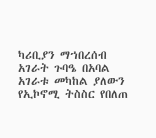ካሪቢያን ማኀበረሰብ አገራት ጉባዔ በአባል አገራቱ መካከል ያለውን የኢኮኖሚ ትስስር የበለጠ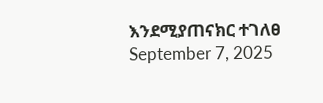እንደሚያጠናክር ተገለፀ September 7, 2025